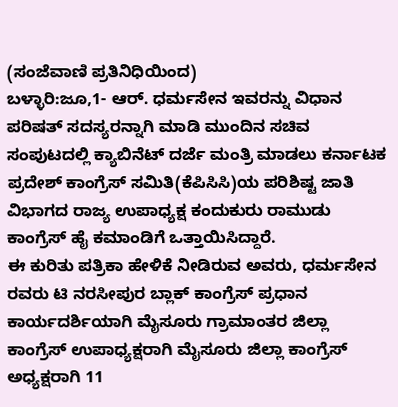(ಸಂಜೆವಾಣಿ ಪ್ರತಿನಿಧಿಯಿಂದ)
ಬಳ್ಳಾರಿ:ಜೂ,1- ಆರ್. ಧರ್ಮಸೇನ ಇವರನ್ನು ವಿಧಾನ ಪರಿಷತ್ ಸದಸ್ಯರನ್ನಾಗಿ ಮಾಡಿ ಮುಂದಿನ ಸಚಿವ ಸಂಪುಟದಲ್ಲಿ ಕ್ಯಾಬಿನೆಟ್ ದರ್ಜೆ ಮಂತ್ರಿ ಮಾಡಲು ಕರ್ನಾಟಕ ಪ್ರದೇಶ್ ಕಾಂಗ್ರೆಸ್ ಸಮಿತಿ(ಕೆಪಿಸಿಸಿ)ಯ ಪರಿಶಿಷ್ಟ ಜಾತಿ ವಿಭಾಗದ ರಾಜ್ಯ ಉಪಾಧ್ಯಕ್ಷ ಕಂದುಕುರು ರಾಮುಡು ಕಾಂಗ್ರೆಸ್ ಹೈ ಕಮಾಂಡಿಗೆ ಒತ್ತಾಯಿಸಿದ್ದಾರೆ.
ಈ ಕುರಿತು ಪತ್ರಿಕಾ ಹೇಳಿಕೆ ನೀಡಿರುವ ಅವರು, ಧರ್ಮಸೇನ ರವರು ಟಿ ನರಸೀಪುರ ಬ್ಲಾಕ್ ಕಾಂಗ್ರೆಸ್ ಪ್ರಧಾನ ಕಾರ್ಯದರ್ಶಿಯಾಗಿ ಮೈಸೂರು ಗ್ರಾಮಾಂತರ ಜಿಲ್ಲಾ ಕಾಂಗ್ರೆಸ್ ಉಪಾಧ್ಯಕ್ಷರಾಗಿ ಮೈಸೂರು ಜಿಲ್ಲಾ ಕಾಂಗ್ರೆಸ್ ಅಧ್ಯಕ್ಷರಾಗಿ 11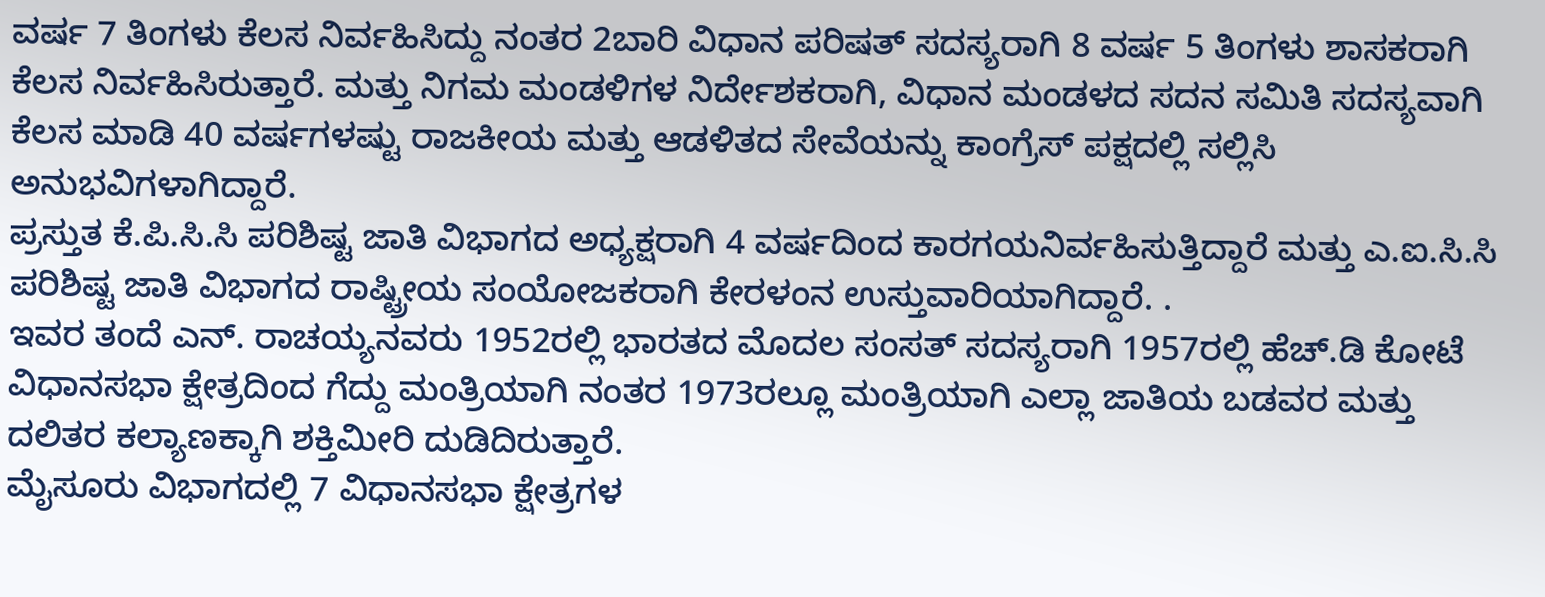ವರ್ಷ 7 ತಿಂಗಳು ಕೆಲಸ ನಿರ್ವಹಿಸಿದ್ದು ನಂತರ 2ಬಾರಿ ವಿಧಾನ ಪರಿಷತ್ ಸದಸ್ಯರಾಗಿ 8 ವರ್ಷ 5 ತಿಂಗಳು ಶಾಸಕರಾಗಿ ಕೆಲಸ ನಿರ್ವಹಿಸಿರುತ್ತಾರೆ. ಮತ್ತು ನಿಗಮ ಮಂಡಳಿಗಳ ನಿರ್ದೇಶಕರಾಗಿ, ವಿಧಾನ ಮಂಡಳದ ಸದನ ಸಮಿತಿ ಸದಸ್ಯವಾಗಿ ಕೆಲಸ ಮಾಡಿ 40 ವರ್ಷಗಳಷ್ಟು ರಾಜಕೀಯ ಮತ್ತು ಆಡಳಿತದ ಸೇವೆಯನ್ನು ಕಾಂಗ್ರೆಸ್ ಪಕ್ಷದಲ್ಲಿ ಸಲ್ಲಿಸಿ ಅನುಭವಿಗಳಾಗಿದ್ದಾರೆ.
ಪ್ರಸ್ತುತ ಕೆ.ಪಿ.ಸಿ.ಸಿ ಪರಿಶಿಷ್ಟ ಜಾತಿ ವಿಭಾಗದ ಅಧ್ಯಕ್ಷರಾಗಿ 4 ವರ್ಷದಿಂದ ಕಾರಗಯನಿರ್ವಹಿಸುತ್ತಿದ್ದಾರೆ ಮತ್ತು ಎ.ಐ.ಸಿ.ಸಿ ಪರಿಶಿಷ್ಟ ಜಾತಿ ವಿಭಾಗದ ರಾಷ್ಟ್ರೀಯ ಸಂಯೋಜಕರಾಗಿ ಕೇರಳಂನ ಉಸ್ತುವಾರಿಯಾಗಿದ್ದಾರೆ. .
ಇವರ ತಂದೆ ಎನ್. ರಾಚಯ್ಯನವರು 1952ರಲ್ಲಿ ಭಾರತದ ಮೊದಲ ಸಂಸತ್ ಸದಸ್ಯರಾಗಿ 1957ರಲ್ಲಿ ಹೆಚ್.ಡಿ ಕೋಟೆ ವಿಧಾನಸಭಾ ಕ್ಷೇತ್ರದಿಂದ ಗೆದ್ದು ಮಂತ್ರಿಯಾಗಿ ನಂತರ 1973ರಲ್ಲೂ ಮಂತ್ರಿಯಾಗಿ ಎಲ್ಲಾ ಜಾತಿಯ ಬಡವರ ಮತ್ತು ದಲಿತರ ಕಲ್ಯಾಣಕ್ಕಾಗಿ ಶಕ್ತಿಮೀರಿ ದುಡಿದಿರುತ್ತಾರೆ.
ಮೈಸೂರು ವಿಭಾಗದಲ್ಲಿ 7 ವಿಧಾನಸಭಾ ಕ್ಷೇತ್ರಗಳ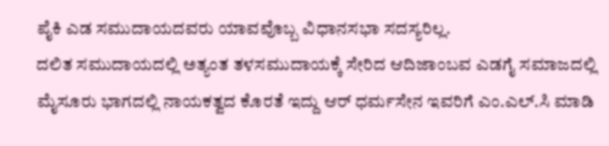ಪೈಕಿ ಎಡ ಸಮುದಾಯದವರು ಯಾವವೊಬ್ಬ ವಿಧಾನಸಭಾ ಸದಸ್ಯರಿಲ್ಲ.
ದಲಿತ ಸಮುದಾಯದಲ್ಲಿ ಅತ್ಯಂತ ತಳಸಮುದಾಯಕ್ಕೆ ಸೇರಿದ ಆದಿಜಾಂಬವ ಎಡಗೈ ಸಮಾಜದಲ್ಲಿ ಮೈಸೂರು ಭಾಗದಲ್ಲಿ ನಾಯಕತ್ವದ ಕೊರತೆ ಇದ್ದು ಆರ್ ಧರ್ಮಸೇನ ಇವರಿಗೆ ಎಂ.ಎಲ್.ಸಿ ಮಾಡಿ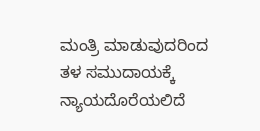ಮಂತ್ರಿ ಮಾಡುವುದರಿಂದ ತಳ ಸಮುದಾಯಕ್ಕೆ ನ್ಯಾಯದೊರೆಯಲಿದೆ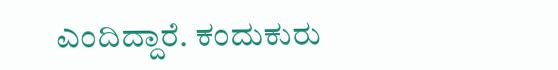ಎಂದಿದ್ದಾರೆ. ಕಂದುಕುರು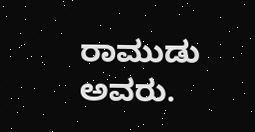ರಾಮುಡು ಅವರು.